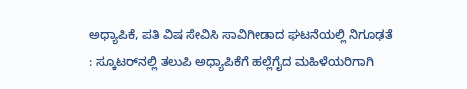ಅಧ್ಯಾಪಿಕೆ, ಪತಿ ವಿಷ ಸೇವಿಸಿ ಸಾವಿಗೀಡಾದ ಘಟನೆಯಲ್ಲಿ ನಿಗೂಢತೆ : ಸ್ಕೂಟರ್‌ನಲ್ಲಿ ತಲುಪಿ ಅಧ್ಯಾಪಿಕೆಗೆ ಹಲ್ಲೆಗೈದ ಮಹಿಳೆಯರಿಗಾಗಿ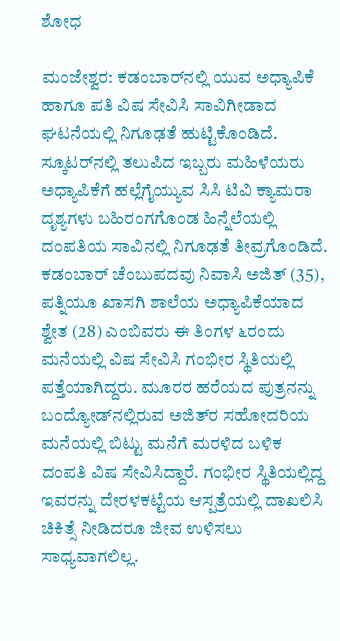ಶೋಧ

ಮಂಜೇಶ್ವರ: ಕಡಂಬಾರ್‌ನಲ್ಲಿ ಯುವ ಅಧ್ಯಾಪಿಕೆ ಹಾಗೂ ಪತಿ ವಿಷ ಸೇವಿಸಿ ಸಾವಿಗೀಡಾದ ಘಟನೆಯಲ್ಲಿ ನಿಗೂಢತೆ ಹುಟ್ಟಿಕೊಂಡಿದೆ. ಸ್ಕೂಟರ್‌ನಲ್ಲಿ ತಲುಪಿದ ಇಬ್ಬರು ಮಹಿಳೆಯರು ಅಧ್ಯಾಪಿಕೆಗೆ ಹಲ್ಲೆಗೈಯ್ಯುವ ಸಿಸಿ ಟಿವಿ ಕ್ಯಾಮರಾ ದೃಶ್ಯಗಳು ಬಹಿರಂಗಗೊಂಡ ಹಿನ್ನೆಲೆಯಲ್ಲಿ ದಂಪತಿಯ ಸಾವಿನಲ್ಲಿ ನಿಗೂಢತೆ ತೀವ್ರಗೊಂಡಿದೆ. ಕಡಂಬಾರ್ ಚೆಂಬುಪದವು ನಿವಾಸಿ ಅಜಿತ್ (35), ಪತ್ನಿಯೂ ಖಾಸಗಿ ಶಾಲೆಯ ಅಧ್ಯಾಪಿಕೆಯಾದ ಶ್ವೇತ (28) ಎಂಬಿವರು ಈ ತಿಂಗಳ ೬ರಂದು ಮನೆಯಲ್ಲಿ ವಿಷ ಸೇವಿಸಿ ಗಂಭೀರ ಸ್ಥಿತಿಯಲ್ಲಿ ಪತ್ತೆಯಾಗಿದ್ದರು. ಮೂರರ ಹರೆಯದ ಪುತ್ರನನ್ನು ಬಂದ್ಯೋಡ್‌ನಲ್ಲಿರುವ ಅಜಿತ್‌ರ ಸಹೋದರಿಯ ಮನೆಯಲ್ಲಿ ಬಿಟ್ಟು ಮನೆಗೆ ಮರಳಿದ ಬಳಿಕ ದಂಪತಿ ವಿಷ ಸೇವಿಸಿದ್ದಾರೆ. ಗಂಭೀರ ಸ್ಥಿತಿಯಲ್ಲಿದ್ದ ಇವರನ್ನು ದೇರಳಕಟ್ಟೆಯ ಆಸ್ಪತ್ರೆಯಲ್ಲಿ ದಾಖಲಿಸಿ ಚಿಕಿತ್ಸೆ ನೀಡಿದರೂ ಜೀವ ಉಳಿಸಲು ಸಾಧ್ಯವಾಗಲಿಲ್ಲ.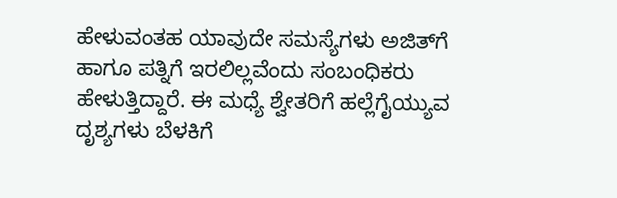ಹೇಳುವಂತಹ ಯಾವುದೇ ಸಮಸ್ಯೆಗಳು ಅಜಿತ್‌ಗೆ ಹಾಗೂ ಪತ್ನಿಗೆ ಇರಲಿಲ್ಲವೆಂದು ಸಂಬಂಧಿಕರು ಹೇಳುತ್ತಿದ್ದಾರೆ. ಈ ಮಧ್ಯೆ ಶ್ವೇತರಿಗೆ ಹಲ್ಲೆಗೈಯ್ಯುವ ದೃಶ್ಯಗಳು ಬೆಳಕಿಗೆ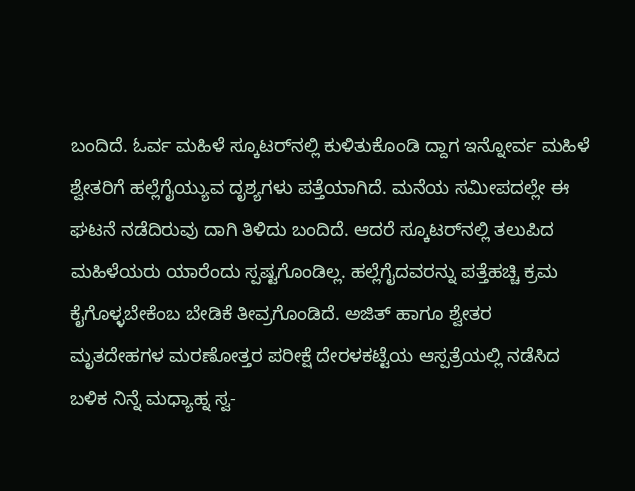ಬಂದಿದೆ. ಓರ್ವ ಮಹಿಳೆ ಸ್ಕೂಟರ್‌ನಲ್ಲಿ ಕುಳಿತುಕೊಂಡಿ ದ್ದಾಗ ಇನ್ನೋರ್ವ ಮಹಿಳೆ ಶ್ವೇತರಿಗೆ ಹಲ್ಲೆಗೈಯ್ಯುವ ದೃಶ್ಯಗಳು ಪತ್ತೆಯಾಗಿದೆ. ಮನೆಯ ಸಮೀಪದಲ್ಲೇ ಈ ಘಟನೆ ನಡೆದಿರುವು ದಾಗಿ ತಿಳಿದು ಬಂದಿದೆ. ಆದರೆ ಸ್ಕೂಟರ್‌ನಲ್ಲಿ ತಲುಪಿದ ಮಹಿಳೆಯರು ಯಾರೆಂದು ಸ್ಪಷ್ಟಗೊಂಡಿಲ್ಲ. ಹಲ್ಲೆಗೈದವರನ್ನು ಪತ್ತೆಹಚ್ಚಿ ಕ್ರಮ ಕೈಗೊಳ್ಳಬೇಕೆಂಬ ಬೇಡಿಕೆ ತೀವ್ರಗೊಂಡಿದೆ. ಅಜಿತ್ ಹಾಗೂ ಶ್ವೇತರ ಮೃತದೇಹಗಳ ಮರಣೋತ್ತರ ಪರೀಕ್ಷೆ ದೇರಳಕಟ್ಟೆಯ ಆಸ್ಪತ್ರೆಯಲ್ಲಿ ನಡೆಸಿದ ಬಳಿಕ ನಿನ್ನೆ ಮಧ್ಯಾಹ್ನ ಸ್ವ-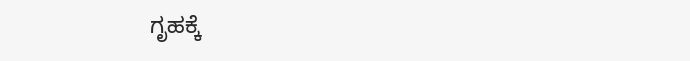ಗೃಹಕ್ಕೆ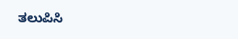ತಲುಪಿಸಿ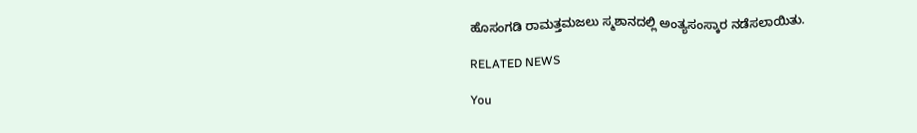ಹೊಸಂಗಡಿ ರಾಮತ್ತಮಜಲು ಸ್ಮಶಾನದಲ್ಲಿ ಅಂತ್ಯಸಂಸ್ಕಾರ ನಡೆಸಲಾಯಿತು.

RELATED NEWS

You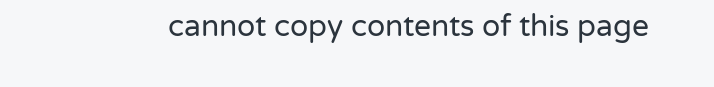cannot copy contents of this page